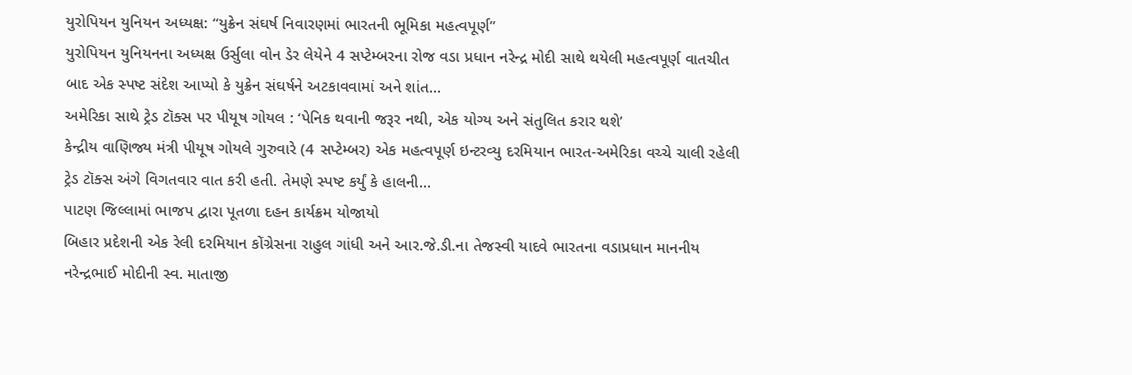યુરોપિયન યુનિયન અધ્યક્ષ: “યુક્રેન સંઘર્ષ નિવારણમાં ભારતની ભૂમિકા મહત્વપૂર્ણ”
યુરોપિયન યુનિયનના અધ્યક્ષ ઉર્સુલા વોન ડેર લેયેને 4 સપ્ટેમ્બરના રોજ વડા પ્રધાન નરેન્દ્ર મોદી સાથે થયેલી મહત્વપૂર્ણ વાતચીત બાદ એક સ્પષ્ટ સંદેશ આપ્યો કે યુક્રેન સંઘર્ષને અટકાવવામાં અને શાંત...
અમેરિકા સાથે ટ્રેડ ટૉક્સ પર પીયૂષ ગોયલ : ‘પેનિક થવાની જરૂર નથી, એક યોગ્ય અને સંતુલિત કરાર થશે’
કેન્દ્રીય વાણિજ્ય મંત્રી પીયૂષ ગોયલે ગુરુવારે (4 સપ્ટેમ્બર) એક મહત્વપૂર્ણ ઇન્ટરવ્યુ દરમિયાન ભારત-અમેરિકા વચ્ચે ચાલી રહેલી ટ્રેડ ટૉક્સ અંગે વિગતવાર વાત કરી હતી. તેમણે સ્પષ્ટ કર્યું કે હાલની...
પાટણ જિલ્લામાં ભાજપ દ્વારા પૂતળા દહન કાર્યક્રમ યોજાયો
બિહાર પ્રદેશની એક રેલી દરમિયાન કોંગ્રેસના રાહુલ ગાંધી અને આર.જે.ડી.ના તેજસ્વી યાદવે ભારતના વડાપ્રધાન માનનીય નરેન્દ્રભાઈ મોદીની સ્વ. માતાજી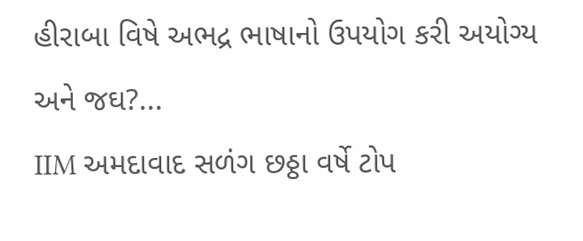હીરાબા વિષે અભદ્ર ભાષાનો ઉપયોગ કરી અયોગ્ય અને જઘ?...
IIM અમદાવાદ સળંગ છઠ્ઠા વર્ષે ટોપ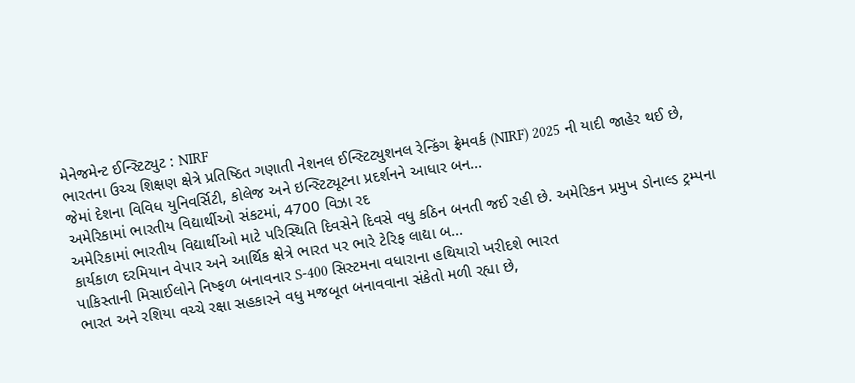મેનેજમેન્ટ ઈન્સ્ટિટ્યુટ : NIRF
ભારતના ઉચ્ચ શિક્ષણ ક્ષેત્રે પ્રતિષ્ઠિત ગણાતી નેશનલ ઈન્સ્ટિટ્યુશનલ રેન્કિંગ ફ્રેમવર્ક (NIRF) 2025 ની યાદી જાહેર થઈ છે, જેમાં દેશના વિવિધ યુનિવર્સિટી, કોલેજ અને ઇન્સ્ટિટ્યૂટના પ્રદર્શનને આધાર બન...
અમેરિકામાં ભારતીય વિદ્યાર્થીઓ સંકટમાં, 4700 વિઝા રદ
અમેરિકામાં ભારતીય વિદ્યાર્થીઓ માટે પરિસ્થિતિ દિવસેને દિવસે વધુ કઠિન બનતી જઈ રહી છે. અમેરિકન પ્રમુખ ડોનાલ્ડ ટ્રમ્પના કાર્યકાળ દરમિયાન વેપાર અને આર્થિક ક્ષેત્રે ભારત પર ભારે ટેરિફ લાદ્યા બ...
પાકિસ્તાની મિસાઈલોને નિષ્ફળ બનાવનાર S-400 સિસ્ટમના વધારાના હથિયારો ખરીદશે ભારત
ભારત અને રશિયા વચ્ચે રક્ષા સહકારને વધુ મજબૂત બનાવવાના સંકેતો મળી રહ્યા છે,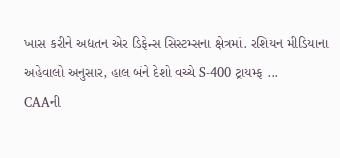ખાસ કરીને અદ્યતન એર ડિફેન્સ સિસ્ટમ્સના ક્ષેત્રમાં. રશિયન મીડિયાના અહેવાલો અનુસાર, હાલ બંને દેશો વચ્ચે S-400 ટ્રાયમ્ફ ...
CAAની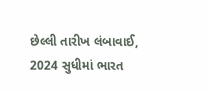છેલ્લી તારીખ લંબાવાઈ, 2024 સુધીમાં ભારત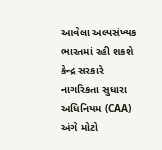આવેલા અલ્પસંખ્યક ભારતમાં રહી શકશે
કેન્દ્ર સરકારે નાગરિકતા સુધારા અધિનિયમ (CAA) અંગે મોટો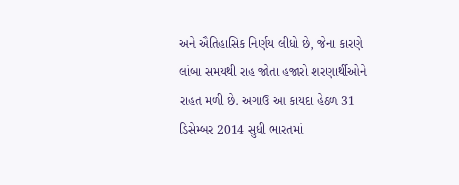અને ઐતિહાસિક નિર્ણય લીધો છે, જેના કારણે લાંબા સમયથી રાહ જોતા હજારો શરણાર્થીઓને રાહત મળી છે. અગાઉ આ કાયદા હેઠળ 31 ડિસેમ્બર 2014 સુધી ભારતમાં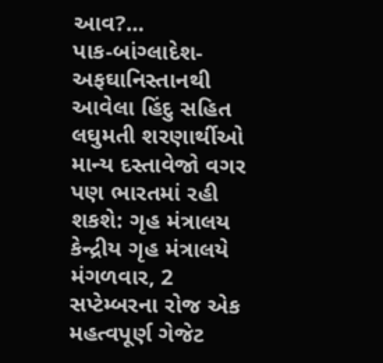આવ?...
પાક-બાંગ્લાદેશ-અફઘાનિસ્તાનથી આવેલા હિંદુ સહિત લઘુમતી શરણાર્થીઓ માન્ય દસ્તાવેજો વગર પણ ભારતમાં રહી શકશે: ગૃહ મંત્રાલય
કેન્દ્રીય ગૃહ મંત્રાલયે મંગળવાર, 2 સપ્ટેમ્બરના રોજ એક મહત્વપૂર્ણ ગેજેટ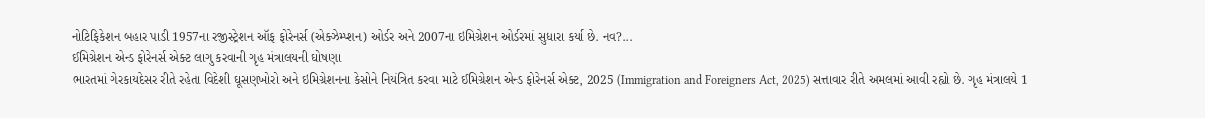નોટિફિકેશન બહાર પાડી 1957ના રજીસ્ટ્રેશન ઑફ ફોરેનર્સ (એક્ઝેમ્પ્શન) ઓર્ડર અને 2007ના ઇમિગ્રેશન ઓર્ડરમાં સુધારા કર્યા છે. નવ?...
ઈમિગ્રેશન એન્ડ ફોરેનર્સ એક્ટ લાગુ કરવાની ગૃહ મંત્રાલયની ઘોષણા
ભારતમાં ગેરકાયદેસર રીતે રહેતા વિદેશી ઘૂસણખોરો અને ઇમિગ્રેશનના કેસોને નિયંત્રિત કરવા માટે ઈમિગ્રેશન એન્ડ ફોરેનર્સ એક્ટ, 2025 (Immigration and Foreigners Act, 2025) સત્તાવાર રીતે અમલમાં આવી રહ્યો છે. ગૃહ મંત્રાલયે 1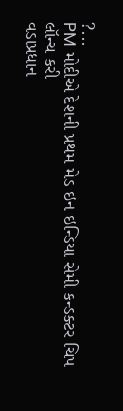?...
PM મોદીએ દેશની પ્રથમ મેડ ઇન ઇન્ડિયા સેમી કન્ડક્ટર ચિપ લૉન્ચ કરી
વડાપ્રધાન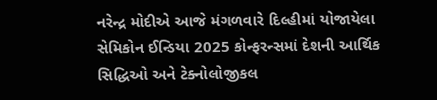નરેન્દ્ર મોદીએ આજે મંગળવારે દિલ્હીમાં યોજાયેલા સેમિકોન ઈન્ડિયા 2025 કોન્ફરન્સમાં દેશની આર્થિક સિદ્ધિઓ અને ટેક્નોલોજીકલ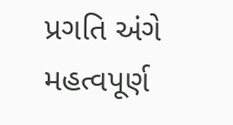પ્રગતિ અંગે મહત્વપૂર્ણ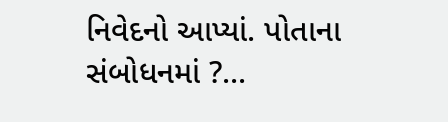નિવેદનો આપ્યાં. પોતાના સંબોધનમાં ?...